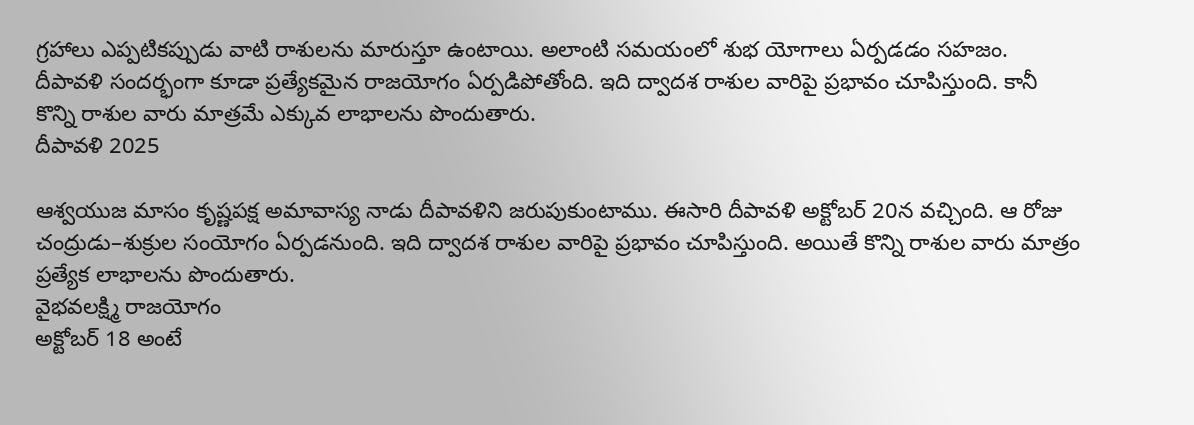గ్రహాలు ఎప్పటికప్పుడు వాటి రాశులను మారుస్తూ ఉంటాయి. అలాంటి సమయంలో శుభ యోగాలు ఏర్పడడం సహజం. దీపావళి సందర్భంగా కూడా ప్రత్యేకమైన రాజయోగం ఏర్పడిపోతోంది. ఇది ద్వాదశ రాశుల వారిపై ప్రభావం చూపిస్తుంది. కానీ కొన్ని రాశుల వారు మాత్రమే ఎక్కువ లాభాలను పొందుతారు.
దీపావళి 2025

ఆశ్వయుజ మాసం కృష్ణపక్ష అమావాస్య నాడు దీపావళిని జరుపుకుంటాము. ఈసారి దీపావళి అక్టోబర్ 20న వచ్చింది. ఆ రోజు చంద్రుడు–శుక్రుల సంయోగం ఏర్పడనుంది. ఇది ద్వాదశ రాశుల వారిపై ప్రభావం చూపిస్తుంది. అయితే కొన్ని రాశుల వారు మాత్రం ప్రత్యేక లాభాలను పొందుతారు.
వైభవలక్ష్మి రాజయోగం
అక్టోబర్ 18 అంటే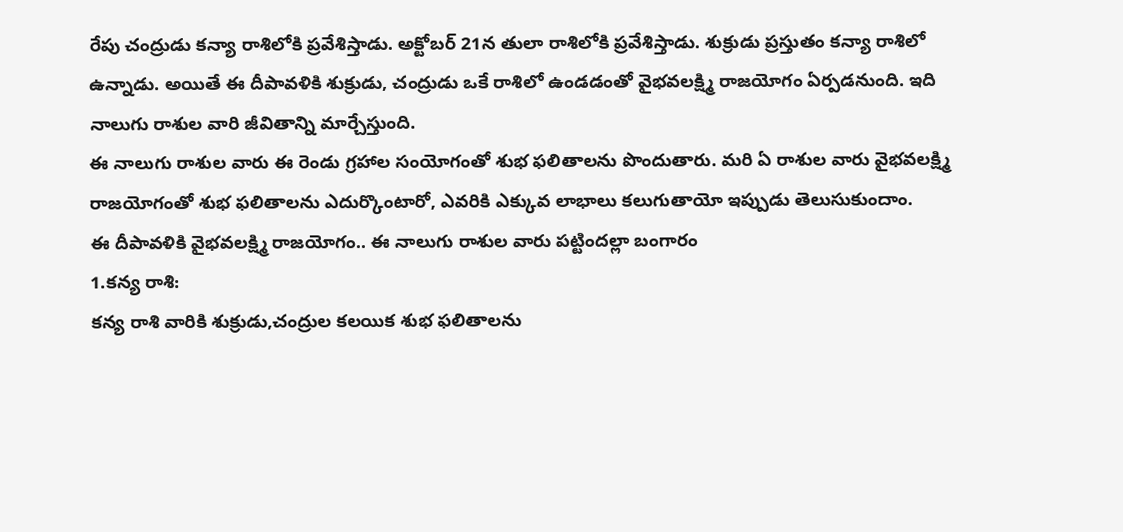రేపు చంద్రుడు కన్యా రాశిలోకి ప్రవేశిస్తాడు. అక్టోబర్ 21న తులా రాశిలోకి ప్రవేశిస్తాడు. శుక్రుడు ప్రస్తుతం కన్యా రాశిలో ఉన్నాడు. అయితే ఈ దీపావళికి శుక్రుడు, చంద్రుడు ఒకే రాశిలో ఉండడంతో వైభవలక్ష్మి రాజయోగం ఏర్పడనుంది. ఇది నాలుగు రాశుల వారి జీవితాన్ని మార్చేస్తుంది.
ఈ నాలుగు రాశుల వారు ఈ రెండు గ్రహాల సంయోగంతో శుభ ఫలితాలను పొందుతారు. మరి ఏ రాశుల వారు వైభవలక్ష్మి రాజయోగంతో శుభ ఫలితాలను ఎదుర్కొంటారో, ఎవరికి ఎక్కువ లాభాలు కలుగుతాయో ఇప్పుడు తెలుసుకుందాం.
ఈ దీపావళికి వైభవలక్ష్మి రాజయోగం.. ఈ నాలుగు రాశుల వారు పట్టిందల్లా బంగారం
1.కన్య రాశి:
కన్య రాశి వారికి శుక్రుడు,చంద్రుల కలయిక శుభ ఫలితాలను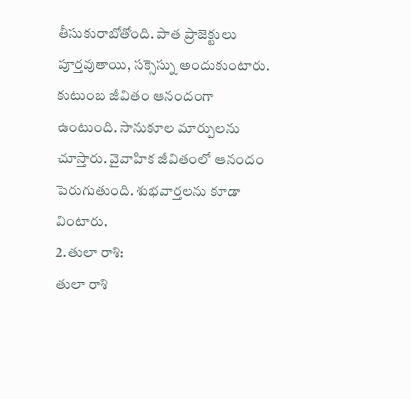తీసుకురాబోతోంది. పాత ప్రాజెక్టులు పూర్తవుతాయి, సక్సెస్ను అందుకుంటారు. కుటుంబ జీవితం ఆనందంగా ఉంటుంది. సానుకూల మార్పులను చూస్తారు. వైవాహిక జీవితంలో ఆనందం పెరుగుతుంది. శుభవార్తలను కూడా వింటారు.
2.తులా రాశి:
తులా రాశి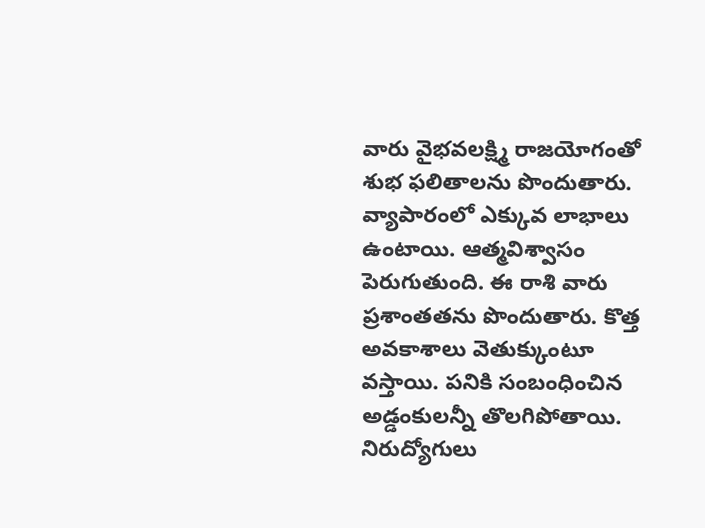వారు వైభవలక్ష్మి రాజయోగంతో శుభ ఫలితాలను పొందుతారు. వ్యాపారంలో ఎక్కువ లాభాలు ఉంటాయి. ఆత్మవిశ్వాసం పెరుగుతుంది. ఈ రాశి వారు ప్రశాంతతను పొందుతారు. కొత్త అవకాశాలు వెతుక్కుంటూ వస్తాయి. పనికి సంబంధించిన అడ్డంకులన్నీ తొలగిపోతాయి. నిరుద్యోగులు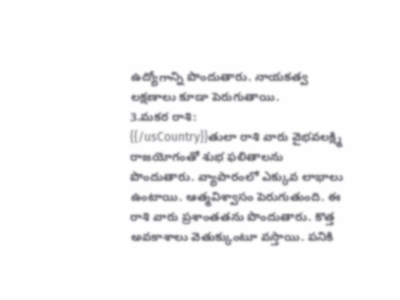ఉద్యోగాన్ని పొందుతారు. నాయకత్వ లక్షణాలు కూడా పెరుగుతాయి.
3.మకర రాశి:
{{/usCountry}}తులా రాశి వారు వైభవలక్ష్మి రాజయోగంతో శుభ ఫలితాలను పొందుతారు. వ్యాపారంలో ఎక్కువ లాభాలు ఉంటాయి. ఆత్మవిశ్వాసం పెరుగుతుంది. ఈ రాశి వారు ప్రశాంతతను పొందుతారు. కొత్త అవకాశాలు వెతుక్కుంటూ వస్తాయి. పనికి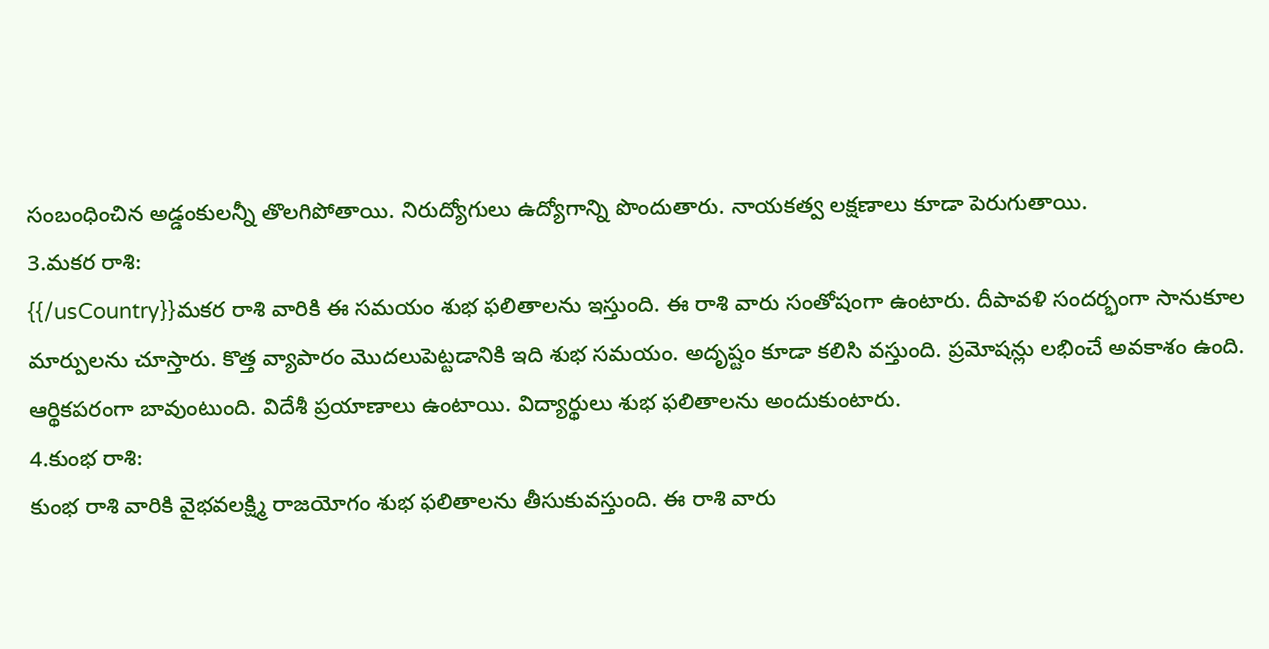సంబంధించిన అడ్డంకులన్నీ తొలగిపోతాయి. నిరుద్యోగులు ఉద్యోగాన్ని పొందుతారు. నాయకత్వ లక్షణాలు కూడా పెరుగుతాయి.
3.మకర రాశి:
{{/usCountry}}మకర రాశి వారికి ఈ సమయం శుభ ఫలితాలను ఇస్తుంది. ఈ రాశి వారు సంతోషంగా ఉంటారు. దీపావళి సందర్భంగా సానుకూల మార్పులను చూస్తారు. కొత్త వ్యాపారం మొదలుపెట్టడానికి ఇది శుభ సమయం. అదృష్టం కూడా కలిసి వస్తుంది. ప్రమోషన్లు లభించే అవకాశం ఉంది. ఆర్థికపరంగా బావుంటుంది. విదేశీ ప్రయాణాలు ఉంటాయి. విద్యార్థులు శుభ ఫలితాలను అందుకుంటారు.
4.కుంభ రాశి:
కుంభ రాశి వారికి వైభవలక్ష్మి రాజయోగం శుభ ఫలితాలను తీసుకువస్తుంది. ఈ రాశి వారు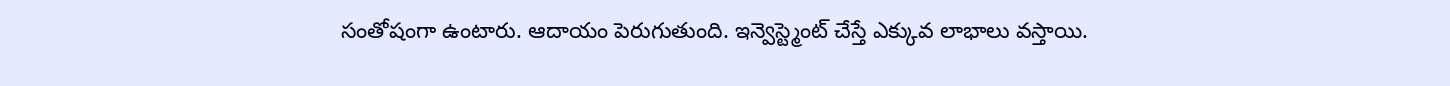సంతోషంగా ఉంటారు. ఆదాయం పెరుగుతుంది. ఇన్వెస్ట్మెంట్ చేస్తే ఎక్కువ లాభాలు వస్తాయి.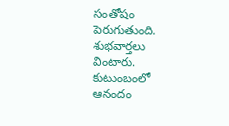సంతోషం పెరుగుతుంది. శుభవార్తలు వింటారు. కుటుంబంలో ఆనందం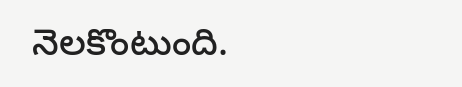నెలకొంటుంది.